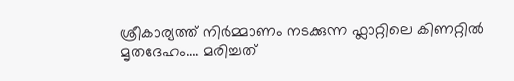ശ്രീകാര്യത്ത് നിർമ്മാണം നടക്കുന്ന ഫ്ലാറ്റിലെ കിണറ്റിൽ മൃതദേഹം…. മരിച്ചത്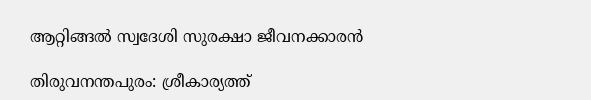ആറ്റിങ്ങൽ സ്വദേശി സുരക്ഷാ ജീവനക്കാരൻ

തിരുവനന്തപുരം: ശ്രീകാര്യത്ത്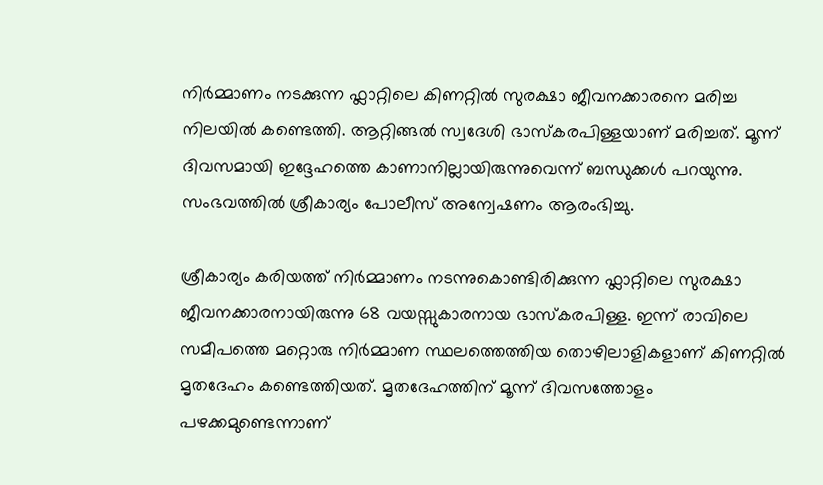നിർമ്മാണം നടക്കുന്ന ഫ്ലാറ്റിലെ കിണറ്റിൽ സുരക്ഷാ ജീവനക്കാരനെ മരിച്ച നിലയിൽ കണ്ടെത്തി. ആറ്റിങ്ങൽ സ്വദേശി ഭാസ്‌കരപിള്ളയാണ് മരിച്ചത്. മൂന്ന് ദിവസമായി ഇദ്ദേഹത്തെ കാണാനില്ലായിരുന്നുവെന്ന് ബന്ധുക്കൾ പറയുന്നു. സംഭവത്തിൽ ശ്രീകാര്യം പോലീസ് അന്വേഷണം ആരംഭിച്ചു.

ശ്രീകാര്യം കരിയത്ത് നിർമ്മാണം നടന്നുകൊണ്ടിരിക്കുന്ന ഫ്ലാറ്റിലെ സുരക്ഷാ ജീവനക്കാരനായിരുന്നു 68 വയസ്സുകാരനായ ഭാസ്‌കരപിള്ള. ഇന്ന് രാവിലെ സമീപത്തെ മറ്റൊരു നിർമ്മാണ സ്ഥലത്തെത്തിയ തൊഴിലാളികളാണ് കിണറ്റിൽ മൃതദേഹം കണ്ടെത്തിയത്. മൃതദേഹത്തിന് മൂന്ന് ദിവസത്തോളം പഴക്കമുണ്ടെന്നാണ്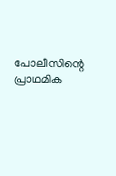പോലീസിന്റെ പ്രാഥമിക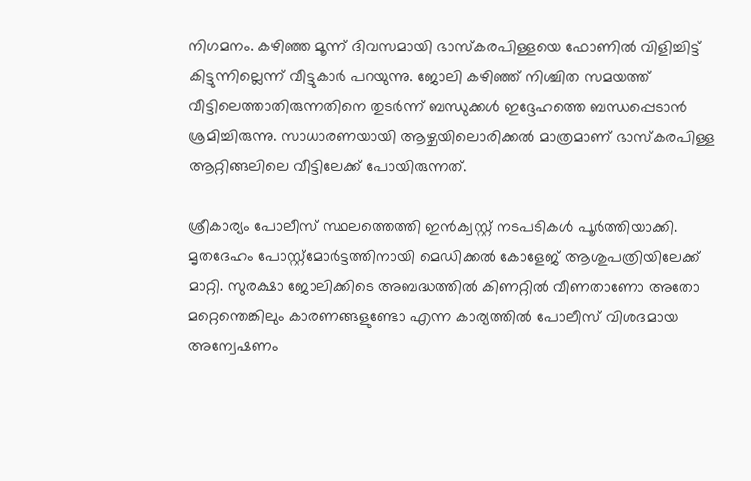നിഗമനം. കഴിഞ്ഞ മൂന്ന് ദിവസമായി ഭാസ്‌കരപിള്ളയെ ഫോണിൽ വിളിച്ചിട്ട് കിട്ടുന്നില്ലെന്ന് വീട്ടുകാർ പറയുന്നു. ജോലി കഴിഞ്ഞ് നിശ്ചിത സമയത്ത് വീട്ടിലെത്താതിരുന്നതിനെ തുടർന്ന് ബന്ധുക്കൾ ഇദ്ദേഹത്തെ ബന്ധപ്പെടാൻ ശ്രമിച്ചിരുന്നു. സാധാരണയായി ആഴ്ചയിലൊരിക്കൽ മാത്രമാണ് ഭാസ്‌കരപിള്ള ആറ്റിങ്ങലിലെ വീട്ടിലേക്ക് പോയിരുന്നത്.

ശ്രീകാര്യം പോലീസ് സ്ഥലത്തെത്തി ഇൻക്വസ്റ്റ് നടപടികൾ പൂർത്തിയാക്കി. മൃതദേഹം പോസ്റ്റ്‌മോർട്ടത്തിനായി മെഡിക്കൽ കോളേജ് ആശുപത്രിയിലേക്ക് മാറ്റി. സുരക്ഷാ ജോലിക്കിടെ അബദ്ധത്തിൽ കിണറ്റിൽ വീണതാണോ അതോ മറ്റെന്തെങ്കിലും കാരണങ്ങളുണ്ടോ എന്ന കാര്യത്തിൽ പോലീസ് വിശദമായ അന്വേഷണം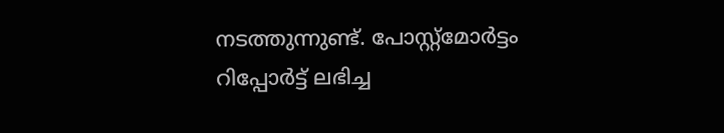നടത്തുന്നുണ്ട്. പോസ്റ്റ്‌മോർട്ടം റിപ്പോർട്ട് ലഭിച്ച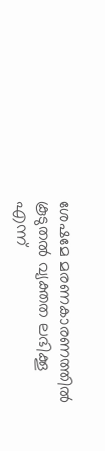ശേഷമേ മരണകാരണത്തിൽ കൂടുതൽ വ്യക്തത ലഭിക്കൂ എന്ന്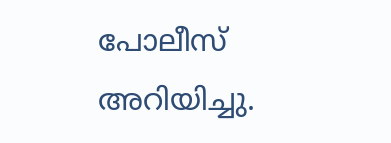പോലീസ് അറിയിച്ചു.